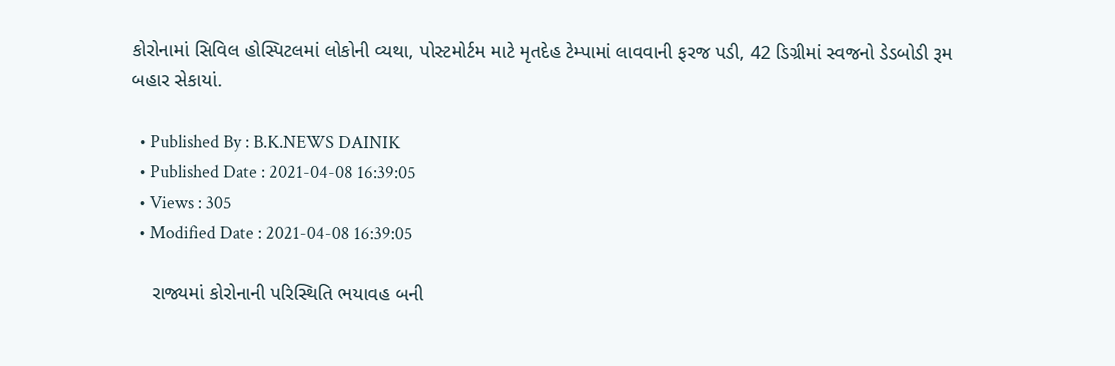કોરોનામાં સિવિલ હોસ્પિટલમાં લોકોની વ્યથા, પોસ્ટમોર્ટમ માટે મૃતદેહ ટેમ્પામાં લાવવાની ફરજ પડી, 42 ડિગ્રીમાં સ્વજનો ડેડબોડી રૂમ બહાર સેકાયાં.

  • Published By : B.K.NEWS DAINIK
  • Published Date : 2021-04-08 16:39:05
  • Views : 305
  • Modified Date : 2021-04-08 16:39:05

    રાજ્યમાં કોરોનાની પરિસ્થિતિ ભયાવહ બની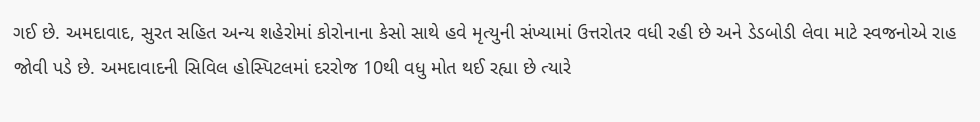ગઈ છે. અમદાવાદ, સુરત સહિત અન્ય શહેરોમાં કોરોનાના કેસો સાથે હવે મૃત્યુની સંખ્યામાં ઉત્તરોતર વધી રહી છે અને ડેડબોડી લેવા માટે સ્વજનોએ રાહ જોવી પડે છે. અમદાવાદની સિવિલ હોસ્પિટલમાં દરરોજ 10થી વધુ મોત થઈ રહ્યા છે ત્યારે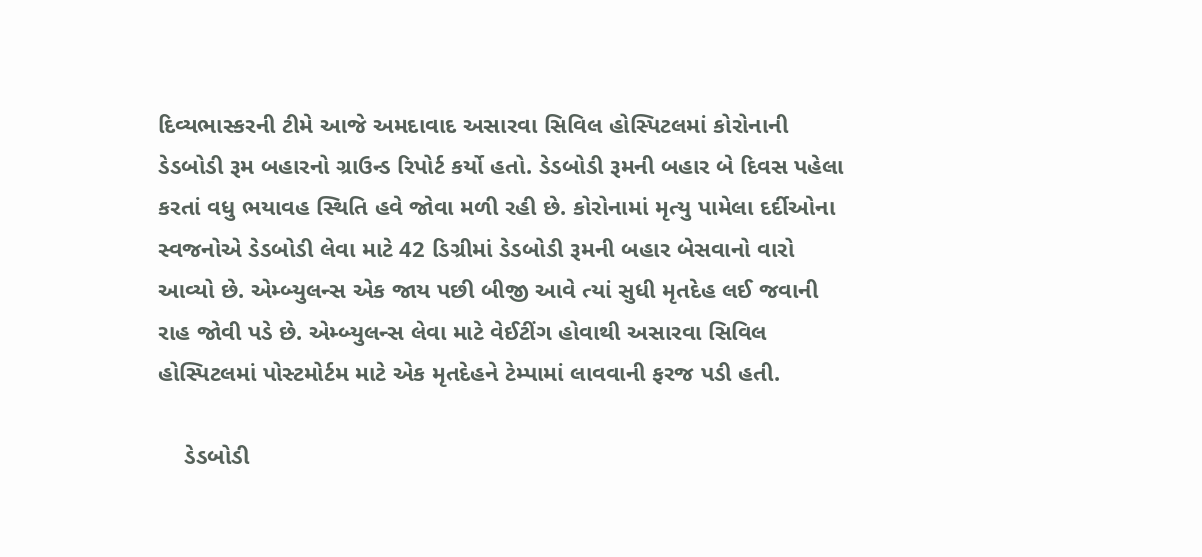દિવ્યભાસ્કરની ટીમે આજે અમદાવાદ અસારવા સિવિલ હોસ્પિટલમાં કોરોનાની ડેડબોડી રૂમ બહારનો ગ્રાઉન્ડ રિપોર્ટ કર્યો હતો. ડેડબોડી રૂમની બહાર બે દિવસ પહેલા કરતાં વધુ ભયાવહ સ્થિતિ હવે જોવા મળી રહી છે. કોરોનામાં મૃત્યુ પામેલા દર્દીઓના સ્વજનોએ ડેડબોડી લેવા માટે 42 ડિગ્રીમાં ડેડબોડી રૂમની બહાર બેસવાનો વારો આવ્યો છે. એમ્બ્યુલન્સ એક જાય પછી બીજી આવે ત્યાં સુધી મૃતદેહ લઈ જવાની રાહ જોવી પડે છે. એમ્બ્યુલન્સ લેવા માટે વેઈટીંગ હોવાથી અસારવા સિવિલ હોસ્પિટલમાં પોસ્ટમોર્ટમ માટે એક મૃતદેહને ટેમ્પામાં લાવવાની ફરજ પડી હતી.

    ડેડબોડી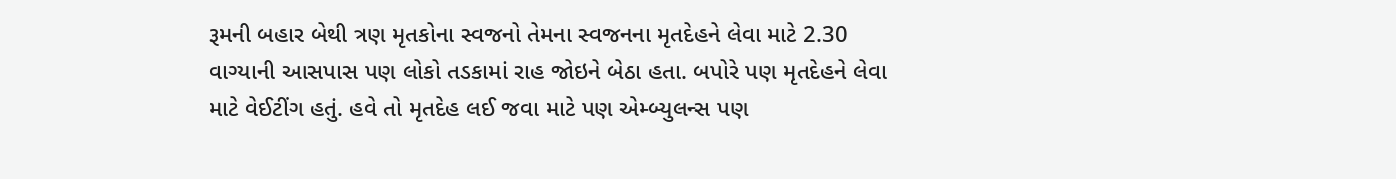રૂમની બહાર બેથી ત્રણ મૃતકોના સ્વજનો તેમના સ્વજનના મૃતદેહને લેવા માટે 2.30 વાગ્યાની આસપાસ પણ લોકો તડકામાં રાહ જોઇને બેઠા હતા. બપોરે પણ મૃતદેહને લેવા માટે વેઈટીંગ હતું. હવે તો મૃતદેહ લઈ જવા માટે પણ એમ્બ્યુલન્સ પણ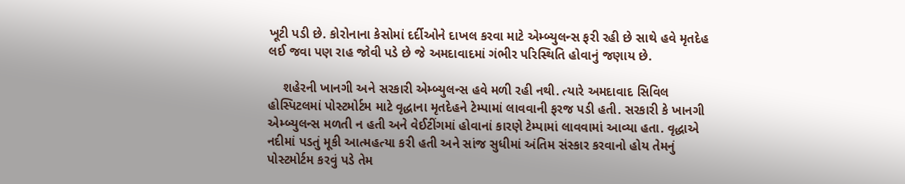ખૂટી પડી છે. કોરોનાના કેસોમાં દર્દીઓને દાખલ કરવા માટે એમ્બ્યુલન્સ ફરી રહી છે સાથે હવે મૃતદેહ લઈ જવા પણ રાહ જોવી પડે છે જે અમદાવાદમાં ગંભીર પરિસ્થિતિ હોવાનું જણાય છે.

    શહેરની ખાનગી અને સરકારી એમ્બ્યુલન્સ હવે મળી રહી નથી. ત્યારે અમદાવાદ સિવિલ હોસ્પિટલમાં પોસ્ટમોર્ટમ માટે વૃદ્ધાના મૃતદેહને ટેમ્પામાં લાવવાની ફરજ પડી હતી. સરકારી કે ખાનગી એમ્બ્યુલન્સ મળતી ન હતી અને વેઈટીંગમાં હોવાનાં કારણે ટેમ્પામાં લાવવામાં આવ્યા હતા. વૃદ્ધાએ નદીમાં પડતું મૂકી આત્મહત્યા કરી હતી અને સાંજ સુધીમાં અંતિમ સંસ્કાર કરવાનો હોય તેમનું પોસ્ટમોર્ટમ કરવું પડે તેમ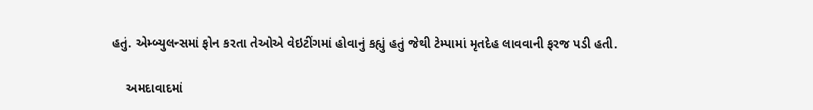હતું. એમ્બ્યુલન્સમાં ફોન કરતા તેઓએ વેઇટીંગમાં હોવાનું કહ્યું હતું જેથી ટેમ્પામાં મૃતદેહ લાવવાની ફરજ પડી હતી.

    અમદાવાદમાં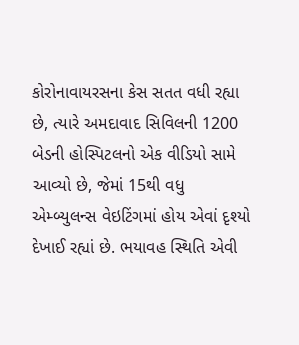કોરોનાવાયરસના કેસ સતત વધી રહ્યા છે, ત્યારે અમદાવાદ સિવિલની 1200 બેડની હોસ્પિટલનો એક વીડિયો સામે આવ્યો છે, જેમાં 15થી વધુ એમ્બ્યુલન્સ વેઇટિંગમાં હોય એવાં દૃશ્યો દેખાઈ રહ્યાં છે. ભયાવહ સ્થિતિ એવી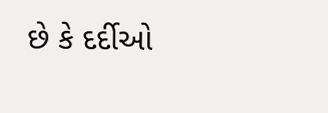છે કે દર્દીઓ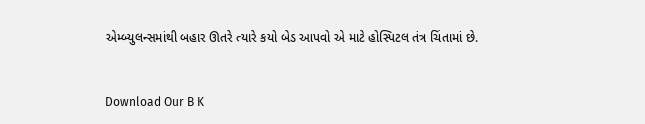એમ્બ્યુલન્સમાંથી બહાર ઊતરે ત્યારે કયો બેડ આપવો એ માટે હોસ્પિટલ તંત્ર ચિંતામાં છે.


Download Our B K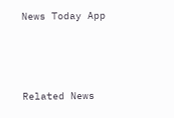News Today App



Related News